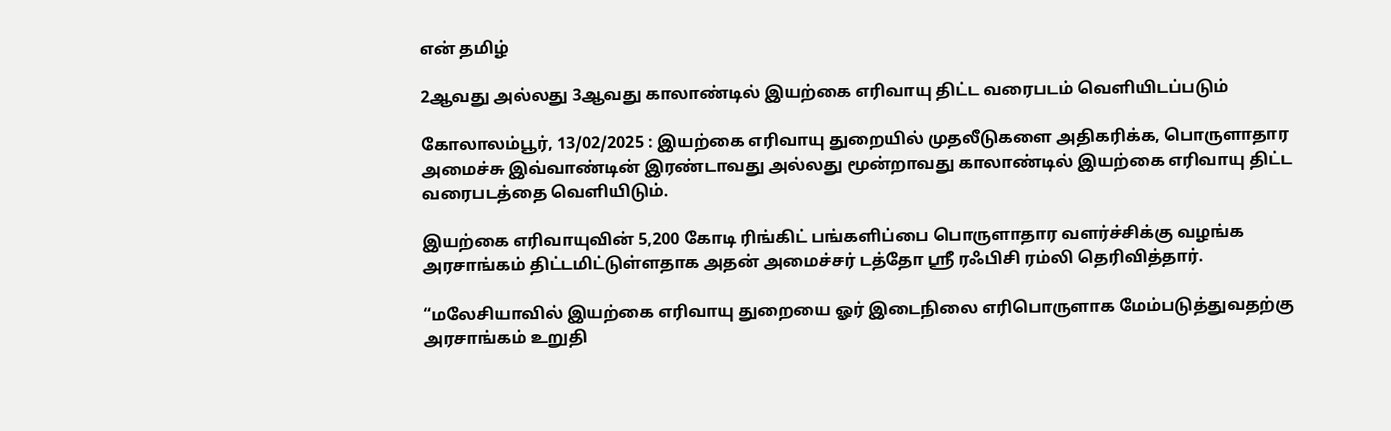என் தமிழ்

2ஆவது அல்லது 3ஆவது காலாண்டில் இயற்கை எரிவாயு திட்ட வரைபடம் வெளியிடப்படும்

கோலாலம்பூர், 13/02/2025 : இயற்கை எரிவாயு துறையில் முதலீடுகளை அதிகரிக்க, பொருளாதார அமைச்சு இவ்வாண்டின் இரண்டாவது அல்லது மூன்றாவது காலாண்டில் இயற்கை எரிவாயு திட்ட வரைபடத்தை வெளியிடும்.

இயற்கை எரிவாயுவின் 5,200 கோடி ரிங்கிட் பங்களிப்பை பொருளாதார வளர்ச்சிக்கு வழங்க அரசாங்கம் திட்டமிட்டுள்ளதாக அதன் அமைச்சர் டத்தோ ஶ்ரீ ரஃபிசி ரம்லி தெரிவித்தார்.

“மலேசியாவில் இயற்கை எரிவாயு துறையை ஓர் இடைநிலை எரிபொருளாக மேம்படுத்துவதற்கு அரசாங்கம் உறுதி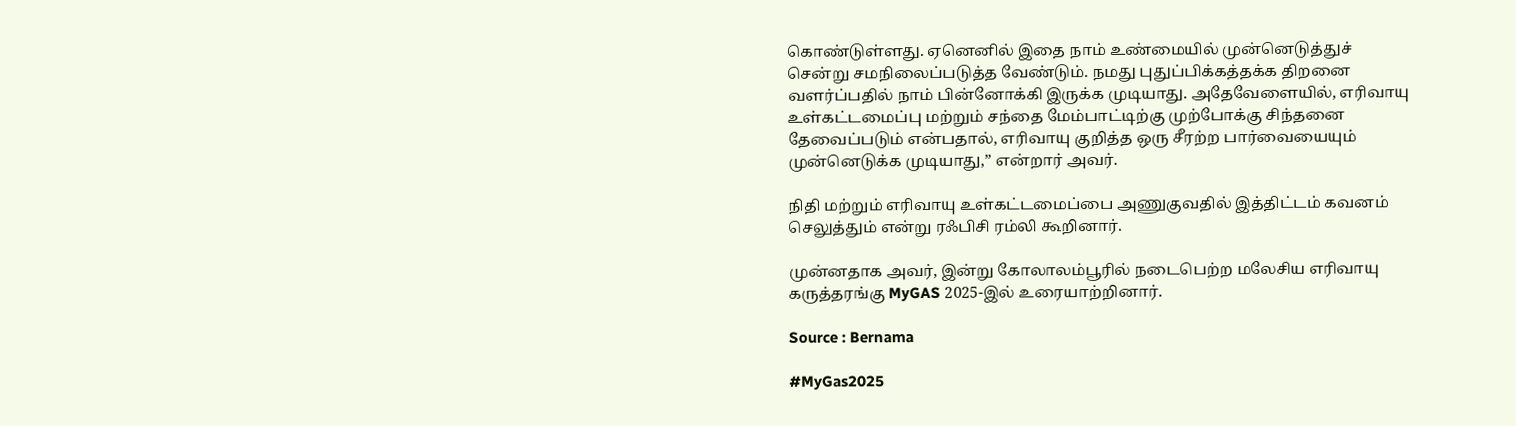கொண்டுள்ளது. ஏனெனில் இதை நாம் உண்மையில் முன்னெடுத்துச் சென்று சமநிலைப்படுத்த வேண்டும். நமது புதுப்பிக்கத்தக்க திறனை வளர்ப்பதில் நாம் பின்னோக்கி இருக்க முடியாது. அதேவேளையில், எரிவாயு உள்கட்டமைப்பு மற்றும் சந்தை மேம்பாட்டிற்கு முற்போக்கு சிந்தனை தேவைப்படும் என்பதால், எரிவாயு குறித்த ஒரு சீரற்ற பார்வையையும் முன்னெடுக்க முடியாது,” என்றார் அவர்.

நிதி மற்றும் எரிவாயு உள்கட்டமைப்பை அணுகுவதில் இத்திட்டம் கவனம் செலுத்தும் என்று ரஃபிசி ரம்லி கூறினார்.

முன்னதாக அவர், இன்று கோலாலம்பூரில் நடைபெற்ற மலேசிய எரிவாயு கருத்தரங்கு MyGAS 2025-இல் உரையாற்றினார்.

Source : Bernama

#MyGas2025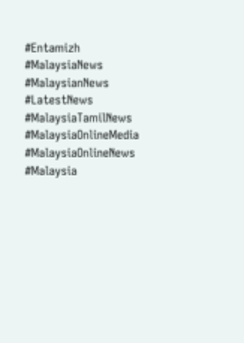#Entamizh
#MalaysiaNews
#MalaysianNews
#LatestNews
#MalaysiaTamilNews
#MalaysiaOnlineMedia
#MalaysiaOnlineNews
#Malaysia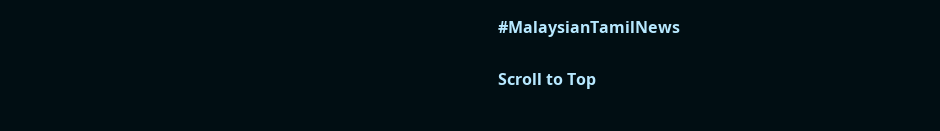#MalaysianTamilNews

Scroll to Top